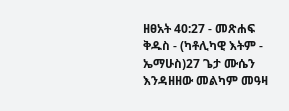ዘፀአት 40:27 - መጽሐፍ ቅዱስ - (ካቶሊካዊ እትም - ኤማሁስ)27 ጌታ ሙሴን እንዳዘዘው መልካም መዓዛ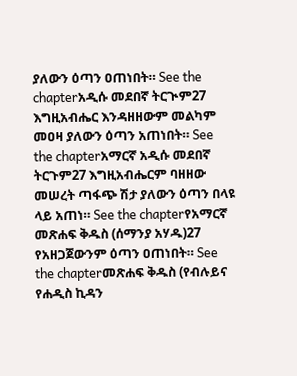ያለውን ዕጣን ዐጠነበት። See the chapterአዲሱ መደበኛ ትርጒም27 እግዚአብሔር እንዳዘዘውም መልካም መዐዛ ያለውን ዕጣን አጠነበት። See the chapterአማርኛ አዲሱ መደበኛ ትርጉም27 እግዚአብሔርም ባዘዘው መሠረት ጣፋጭ ሽታ ያለውን ዕጣን በላዩ ላይ አጠነ። See the chapterየአማርኛ መጽሐፍ ቅዱስ (ሰማንያ አሃዱ)27 የአዘጋጀውንም ዕጣን ዐጠነበት። See the chapterመጽሐፍ ቅዱስ (የብሉይና የሐዲስ ኪዳን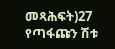መጻሕፍት)27 የጣፋጩን ሽቱ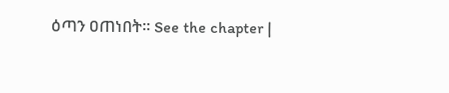ዕጣን ዐጠነበት። See the chapter |